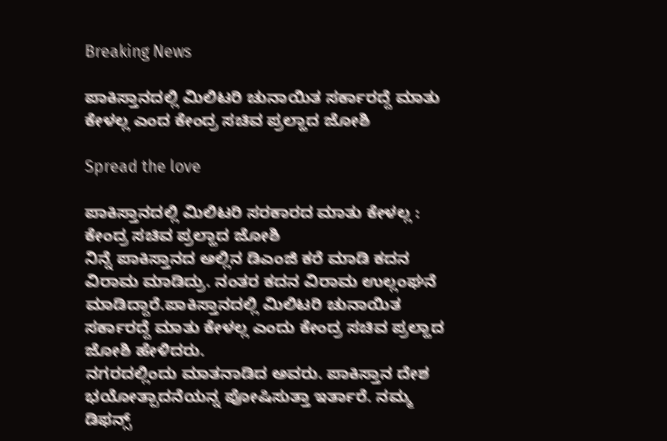Breaking News

ಪಾಕಿಸ್ತಾನದಲ್ಲಿ ಮಿಲಿಟರಿ ಚುನಾಯಿತ ಸರ್ಕಾರದ್ದೆ ಮಾತು ಕೇಳಲ್ಲ ಎಂದ ಕೇಂದ್ರ ಸಚಿವ ಪ್ರಲ್ಹಾದ ಜೋಶಿ

Spread the love

ಪಾಕಿಸ್ತಾನದಲ್ಲಿ ಮಿಲಿಟರಿ ಸರಕಾರದ ಮಾತು ಕೇಳಲ್ಲ : ಕೇಂದ್ರ ಸಚಿವ ಪ್ರಲ್ಹಾದ ಜೋಶಿ
ನಿನ್ನೆ ಪಾಕಿಸ್ತಾನದ ಅಲ್ಲಿನ ಡಿಎಂಜಿ ಕರೆ ಮಾಡಿ ಕದನ ವಿರಾಮ ಮಾಡಿದ್ರು. ನಂತರ ಕದನ ವಿರಾಮ ಉಲ್ಲಂಘನೆ ಮಾಡಿದ್ದಾರೆ.ಪಾಕಿಸ್ತಾನದಲ್ಲಿ ಮಿಲಿಟರಿ ಚುನಾಯಿತ ಸರ್ಕಾರದ್ದೆ ಮಾತು ಕೇಳಲ್ಲ ಎಂದು ಕೇಂದ್ರ ಸಚಿವ ಪ್ರಲ್ಹಾದ ಜೋಶಿ ಹೇಳಿದರು.
ನಗರದಲ್ಲಿಂದು ಮಾತನಾಡಿದ ಅವರು. ಪಾಕಿಸ್ತಾನ ದೇಶ ಭಯೋತ್ಪಾದನೆಯನ್ನ ಪೋಷಿಸುತ್ತಾ ಇರ್ತಾರೆ. ನಮ್ಮ ಡಿಫನ್ಸ್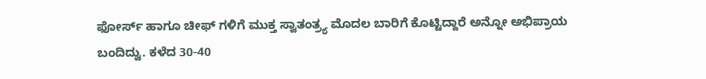ಫೋರ್ಸ್ ಹಾಗೂ ಚೀಫ್ ಗಳಿಗೆ ಮುಕ್ತ ಸ್ವಾತಂತ್ರ್ಯ ಮೊದಲ ಬಾರಿಗೆ ಕೊಟ್ಟಿದ್ದಾರೆ ಅನ್ನೋ ಅಭಿಪ್ರಾಯ ಬಂದಿದ್ವು. ಕಳೆದ 30-40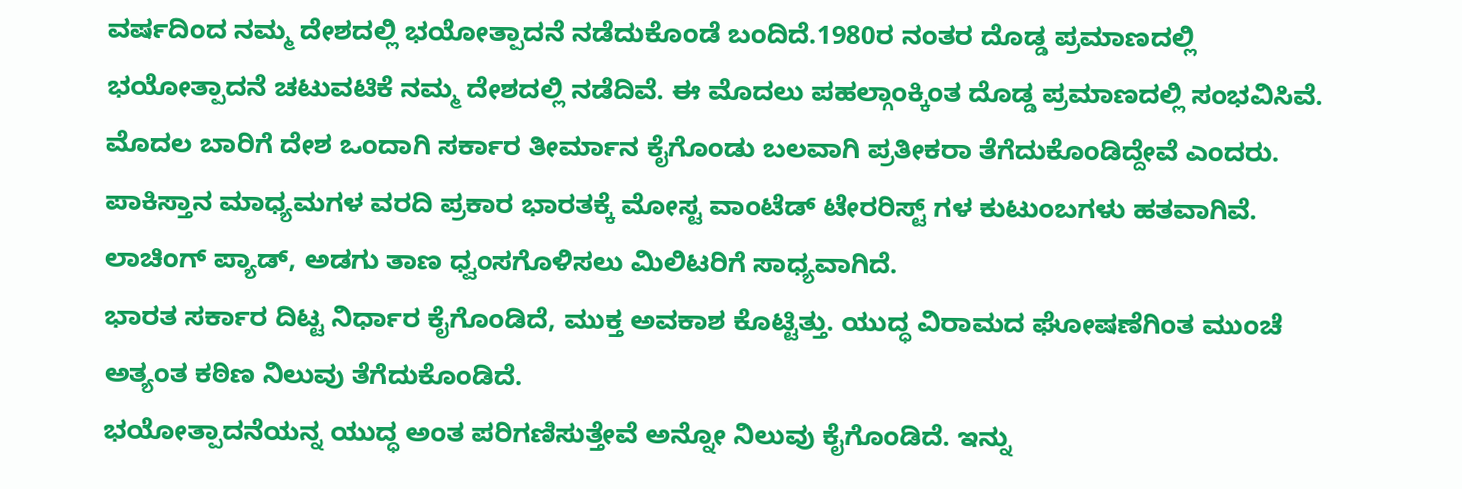ವರ್ಷದಿಂದ ನಮ್ಮ ದೇಶದಲ್ಲಿ ಭಯೋತ್ಪಾದನೆ ನಡೆದುಕೊಂಡೆ ಬಂದಿದೆ.1980ರ ನಂತರ ದೊಡ್ಡ ಪ್ರಮಾಣದಲ್ಲಿ ಭಯೋತ್ಪಾದನೆ ಚಟುವಟಿಕೆ ನಮ್ಮ ದೇಶದಲ್ಲಿ ನಡೆದಿವೆ. ಈ ಮೊದಲು ಪಹಲ್ಗಾಂಕ್ಕಿಂತ ದೊಡ್ಡ ಪ್ರಮಾಣದಲ್ಲಿ ಸಂಭವಿಸಿವೆ. ಮೊದಲ ಬಾರಿಗೆ ದೇಶ ಒಂದಾಗಿ ಸರ್ಕಾರ ತೀರ್ಮಾನ ಕೈಗೊಂಡು ಬಲವಾಗಿ ಪ್ರತೀಕರಾ ತೆಗೆದುಕೊಂಡಿದ್ದೇವೆ ಎಂದರು.
ಪಾಕಿಸ್ತಾನ ಮಾಧ್ಯಮಗಳ ವರದಿ ಪ್ರಕಾರ ಭಾರತಕ್ಕೆ ಮೋಸ್ಟ ವಾಂಟೆಡ್ ಟೇರರಿಸ್ಟ್ ಗಳ ಕುಟುಂಬಗಳು ಹತವಾಗಿವೆ. ಲಾಚಿಂಗ್ ಪ್ಯಾಡ್, ಅಡಗು ತಾಣ ಧ್ವಂಸಗೊಳಿಸಲು ಮಿಲಿಟರಿಗೆ ಸಾಧ್ಯವಾಗಿದೆ.
ಭಾರತ ಸರ್ಕಾರ ದಿಟ್ಟ ನಿರ್ಧಾರ ಕೈಗೊಂಡಿದೆ, ಮುಕ್ತ ಅವಕಾಶ ಕೊಟ್ಟಿತ್ತು. ಯುದ್ಧ ವಿರಾಮದ ಘೋಷಣೆಗಿಂತ ಮುಂಚೆ ಅತ್ಯಂತ ಕಠಿಣ ನಿಲುವು ತೆಗೆದುಕೊಂಡಿದೆ.
ಭಯೋತ್ಪಾದನೆಯನ್ನ ಯುದ್ಧ ಅಂತ ಪರಿಗಣಿಸುತ್ತೇವೆ ಅನ್ನೋ ನಿಲುವು ಕೈಗೊಂಡಿದೆ. ಇನ್ನು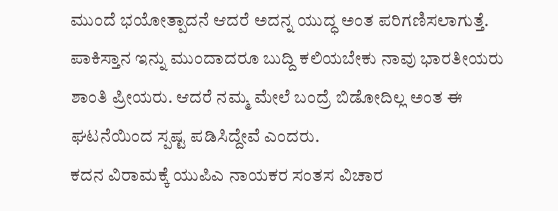ಮುಂದೆ ಭಯೋತ್ಪಾದನೆ ಆದರೆ ಅದನ್ನ ಯುದ್ಧ ಅಂತ ಪರಿಗಣಿಸಲಾಗುತ್ತೆ. ಪಾಕಿಸ್ತಾನ ಇನ್ನು ಮುಂದಾದರೂ ಬುದ್ದಿ ಕಲಿಯಬೇಕು ನಾವು ಭಾರತೀಯರು ಶಾಂತಿ ಪ್ರೀಯರು. ಆದರೆ ನಮ್ಮ ಮೇಲೆ ಬಂದ್ರೆ ಬಿಡೋದಿಲ್ಲ ಅಂತ ಈ ಘಟನೆಯಿಂದ ಸ್ಪಷ್ಟ ಪಡಿಸಿದ್ದೇವೆ ಎಂದರು.
ಕದನ ವಿರಾಮಕ್ಕೆ ಯುಪಿಎ ನಾಯಕರ ಸಂತಸ ವಿಚಾರ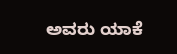ಅವರು ಯಾಕೆ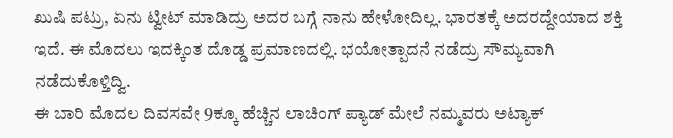ಖುಷಿ ಪಟ್ರು, ಏನು ಟ್ವೀಟ್ ಮಾಡಿದ್ರು ಅದರ ಬಗ್ಗೆ ನಾನು ಹೇಳೋದಿಲ್ಲ. ಭಾರತಕ್ಕೆ ಅದರದ್ದೇಯಾದ ಶಕ್ತಿ ಇದೆ. ಈ ಮೊದಲು ಇದಕ್ಕಿಂತ ದೊಡ್ಡ ಪ್ರಮಾಣದಲ್ಲಿ. ಭಯೋತ್ಪಾದನೆ ನಡೆದ್ರು ಸೌಮ್ಯವಾಗಿ ನಡೆದುಕೊಳ್ತಿದ್ವಿ.
ಈ ಬಾರಿ ಮೊದಲ ದಿವಸವೇ 9ಕ್ಕೂ ಹೆಚ್ಚಿನ ಲಾಚಿಂಗ್ ಪ್ಯಾಡ್ ಮೇಲೆ ನಮ್ಮವರು ಅಟ್ಯಾಕ್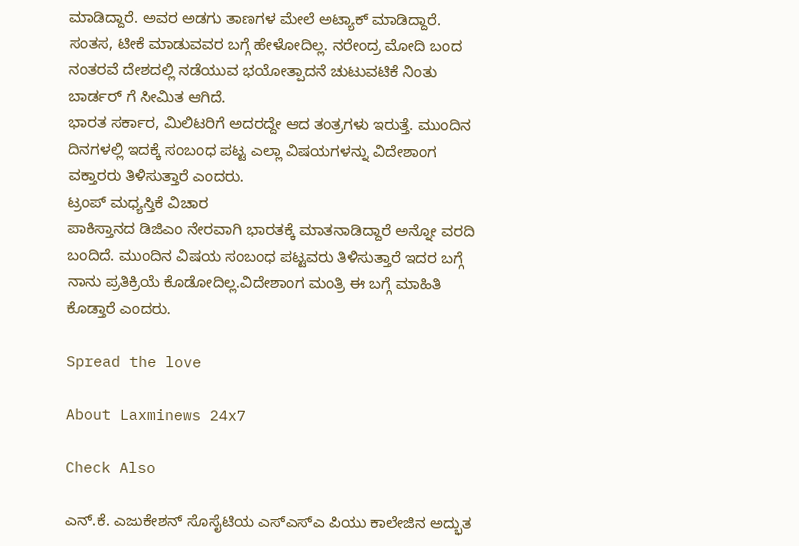ಮಾಡಿದ್ದಾರೆ. ಅವರ ಅಡಗು ತಾಣಗಳ ಮೇಲೆ ಅಟ್ಯಾಕ್ ಮಾಡಿದ್ದಾರೆ. ಸಂತಸ, ಟೀಕೆ ಮಾಡುವವರ ಬಗ್ಗೆ ಹೇಳೋದಿಲ್ಲ. ನರೇಂದ್ರ ಮೋದಿ ಬಂದ ನಂತರವೆ ದೇಶದಲ್ಲಿ ನಡೆಯುವ ಭಯೋತ್ಪಾದನೆ ಚುಟುವಟಿಕೆ ನಿಂತು ಬಾರ್ಡರ್ ಗೆ ಸೀಮಿತ ಆಗಿದೆ.
ಭಾರತ ಸರ್ಕಾರ, ಮಿಲಿಟರಿಗೆ ಅದರದ್ದೇ ಆದ ತಂತ್ರಗಳು ಇರುತ್ತೆ. ಮುಂದಿನ ದಿನಗಳಲ್ಲಿ ಇದಕ್ಕೆ ಸಂಬಂಧ ಪಟ್ಟ ಎಲ್ಲಾ ವಿಷಯಗಳನ್ನು ವಿದೇಶಾಂಗ ವಕ್ತಾರರು ತಿಳಿಸುತ್ತಾರೆ ಎಂದರು.
ಟ್ರಂಪ್ ಮಧ್ಯಸ್ತಿಕೆ ವಿಚಾರ
ಪಾಕಿಸ್ತಾನದ ಡಿಜಿಎಂ ನೇರವಾಗಿ ಭಾರತಕ್ಕೆ ಮಾತನಾಡಿದ್ದಾರೆ ಅನ್ನೋ ವರದಿ ಬಂದಿದೆ. ಮುಂದಿನ ವಿಷಯ ಸಂಬಂಧ ಪಟ್ಟವರು ತಿಳಿಸುತ್ತಾರೆ ಇದರ ಬಗ್ಗೆ ನಾನು ಪ್ರತಿಕ್ರಿಯೆ ಕೊಡೋದಿಲ್ಲ.ವಿದೇಶಾಂಗ ಮಂತ್ರಿ ಈ ಬಗ್ಗೆ ಮಾಹಿತಿ ಕೊಡ್ತಾರೆ ಎಂದರು.

Spread the love

About Laxminews 24x7

Check Also

ಎನ್.ಕೆ. ಎಜುಕೇಶನ್ ಸೊಸೈಟಿಯ ಎಸ್‌ಎಸ್‌ಎ ಪಿಯು ಕಾಲೇಜಿನ ಅದ್ಭುತ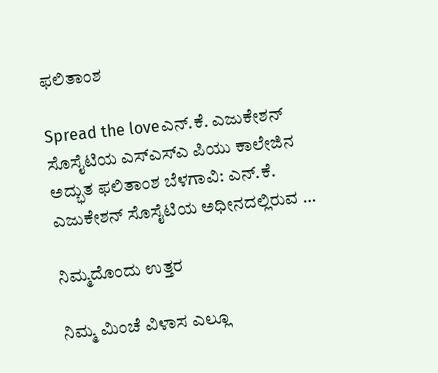ಫಲಿತಾಂಶ

Spread the loveಎನ್.ಕೆ. ಎಜುಕೇಶನ್ ಸೊಸೈಟಿಯ ಎಸ್‌ಎಸ್‌ಎ ಪಿಯು ಕಾಲೇಜಿನ ಅದ್ಭುತ ಫಲಿತಾಂಶ ಬೆಳಗಾವಿ: ಎನ್.ಕೆ. ಎಜುಕೇಶನ್ ಸೊಸೈಟಿಯ ಅಧೀನದಲ್ಲಿರುವ …

ನಿಮ್ಮದೊಂದು ಉತ್ತರ

ನಿಮ್ಮ ಮಿಂಚೆ ವಿಳಾಸ ಎಲ್ಲೂ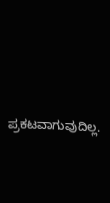ಪ್ರಕಟವಾಗುವುದಿಲ್ಲ.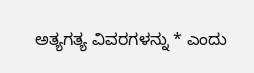ಅತ್ಯಗತ್ಯ ವಿವರಗಳನ್ನು * ಎಂದು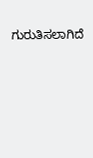ಗುರುತಿಸಲಾಗಿದೆ